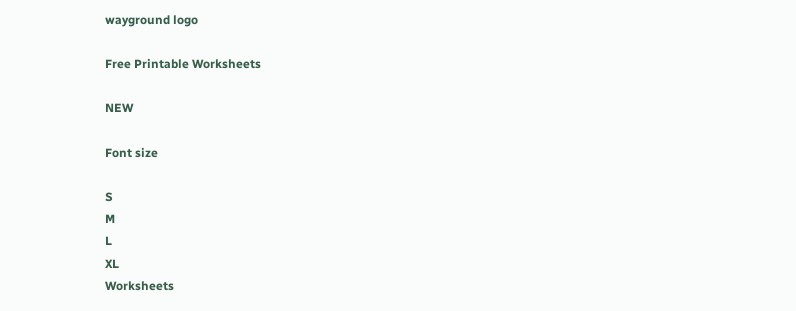wayground logo

Free Printable Worksheets

NEW

Font size

S
M
L
XL
Worksheets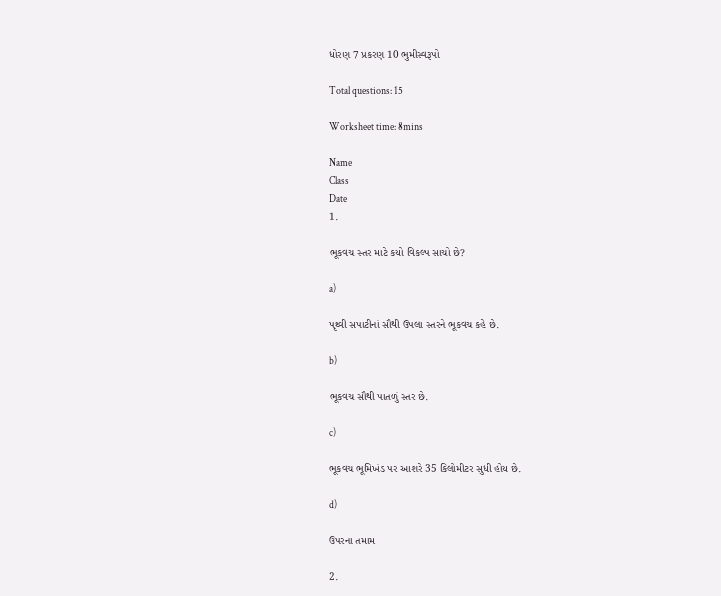ધોરણ 7 પ્રકરણ 10 ભુમીસ્વરૂપો

Total questions: 15

Worksheet time: 8mins

Name
Class
Date
1.

ભૂકવચ સ્તર માટે કયો વિકલ્પ સાચો છે?

a)

પૃથ્વી સપાટીનાં સૌથી ઉપલા સ્તરને ભૂકવચ કહે છે.

b)

ભૂકવચ સૌથી પાતળું સ્તર છે.

c)

ભૂકવચ ભૂમિખંડ પર આશરે 35 કિલોમીટર સુધી હોય છે.

d)

ઉપરના તમામ

2.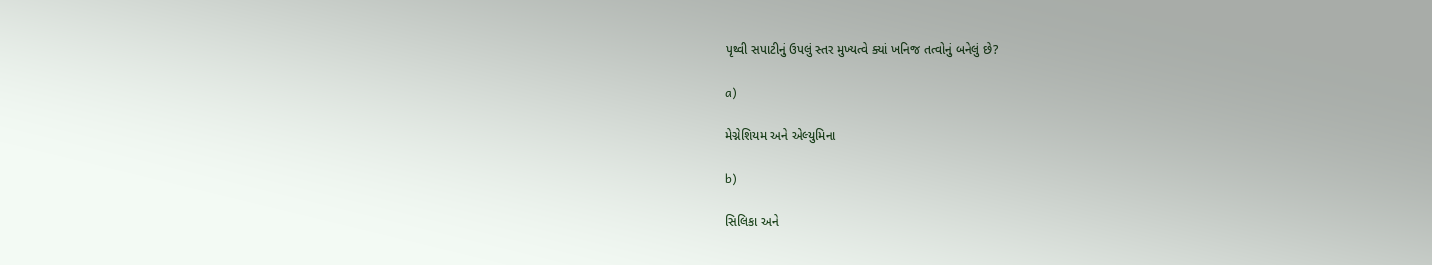પૃથ્વી સપાટીનું ઉપલું સ્તર મુખ્યત્વે ક્યાં ખનિજ તત્વોનું બનેલું છે?

a)

મેગ્નેશિયમ અને એલ્યુમિના

b)

સિલિકા અને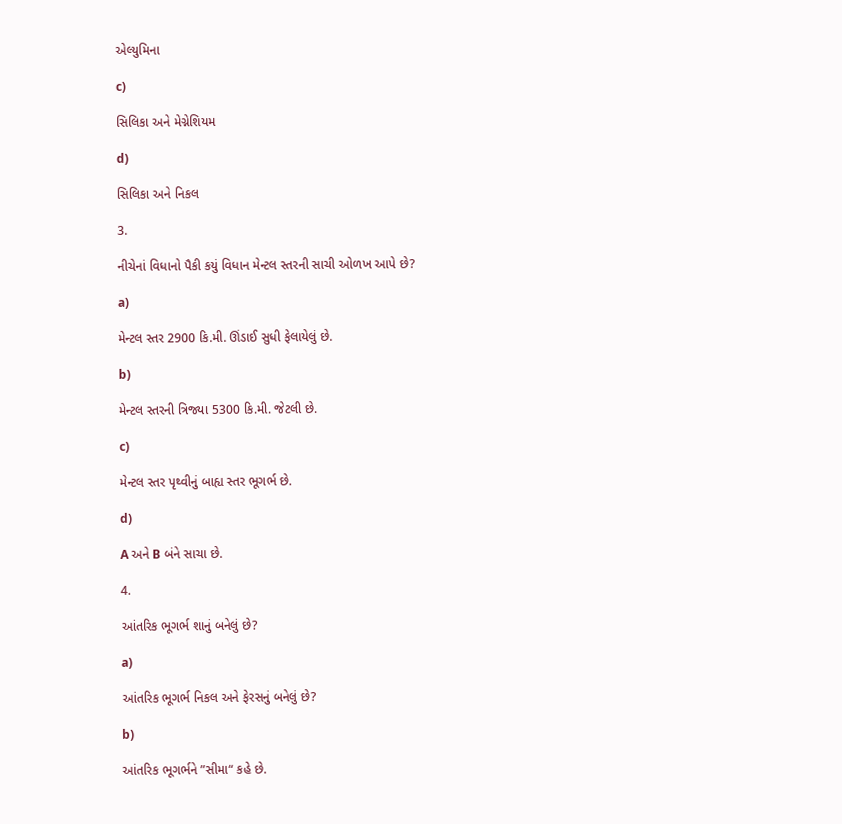એલ્યુમિના

c)

સિલિકા અને મેગ્નેશિયમ

d)

સિલિકા અને નિકલ

3.

નીચેનાં વિધાનો પૈકી કયું વિધાન મેન્ટલ સ્તરની સાચી ઓળખ આપે છે?

a)

મેન્ટલ સ્તર 2900 કિ.મી. ઊંડાઈ સુધી ફેલાયેલું છે.

b)

મેન્ટલ સ્તરની ત્રિજ્યા 5300 કિ.મી. જેટલી છે.

c)

મેન્ટલ સ્તર પૃથ્વીનું બાહ્ય સ્તર ભૂગર્ભ છે.

d)

A અને B બંને સાચા છે.

4.

આંતરિક ભૂગર્ભ શાનું બનેલું છે?

a)

આંતરિક ભૂગર્ભ નિકલ અને ફેરસનું બનેલું છે?

b)

આંતરિક ભૂગર્ભને ”સીમા“ કહે છે.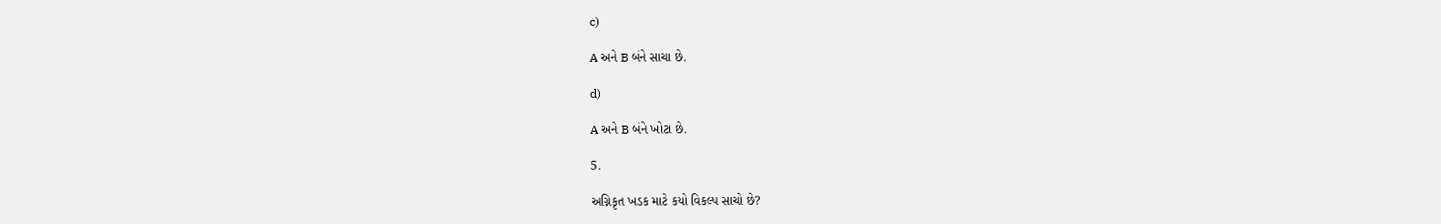c)

A અને B બંને સાચા છે.

d)

A અને B બંને ખોટા છે.

5.

અગ્નિકૃત ખડક માટે કયો વિકલ્પ સાચો છે?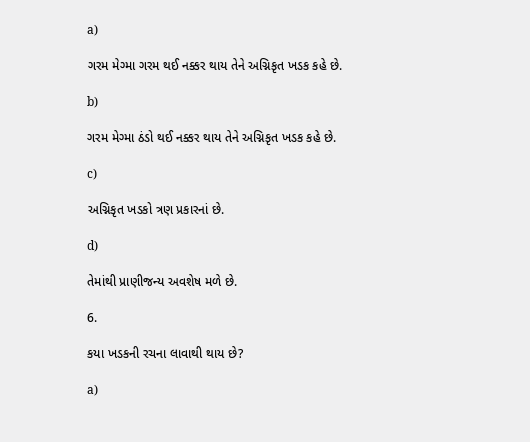a)

ગરમ મેગ્મા ગરમ થઈ નક્કર થાય તેને અગ્નિકૃત ખડક કહે છે.

b)

ગરમ મેગ્મા ઠંડો થઈ નક્કર થાય તેને અગ્નિકૃત ખડક કહે છે.

c)

અગ્નિકૃત ખડકો ત્રણ પ્રકારનાં છે.

d)

તેમાંથી પ્રાણીજન્ય અવશેષ મળે છે.

6.

કયા ખડકની રચના લાવાથી થાય છે?

a)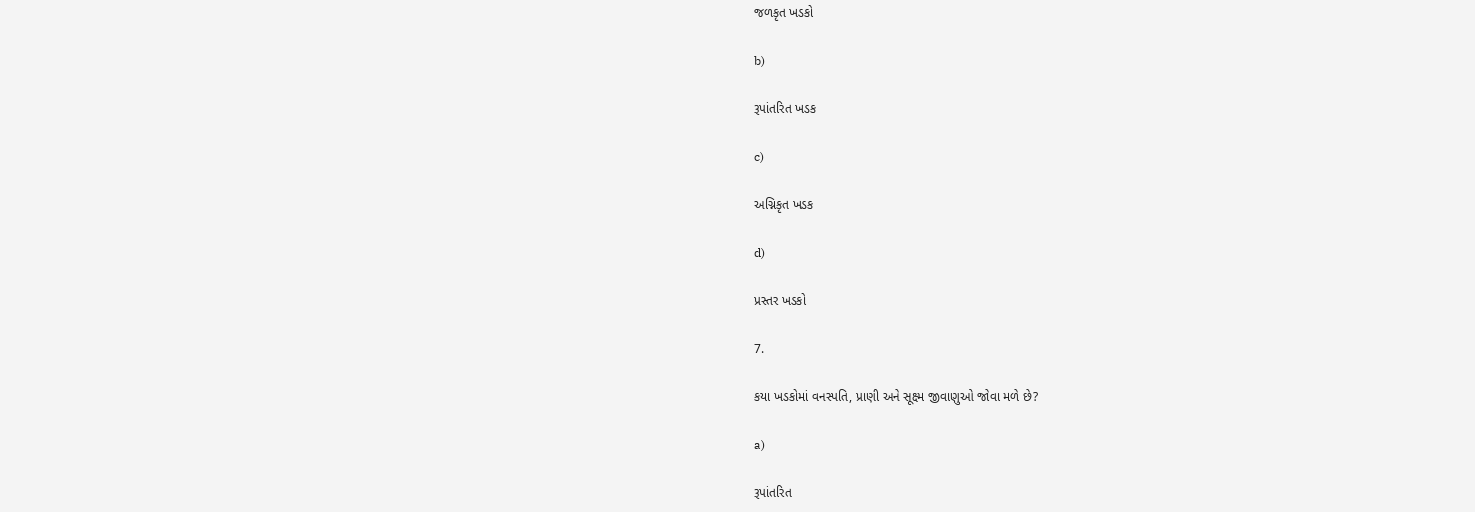જળકૃત ખડકો

b)

રૂપાંતરિત ખડક

c)

અગ્નિકૃત ખડક

d)

પ્રસ્તર ખડકો

7.

કયા ખડકોમાં વનસ્પતિ, પ્રાણી અને સૂક્ષ્મ જીવાણુઓ જોવા મળે છે?

a)

રૂપાંતરિત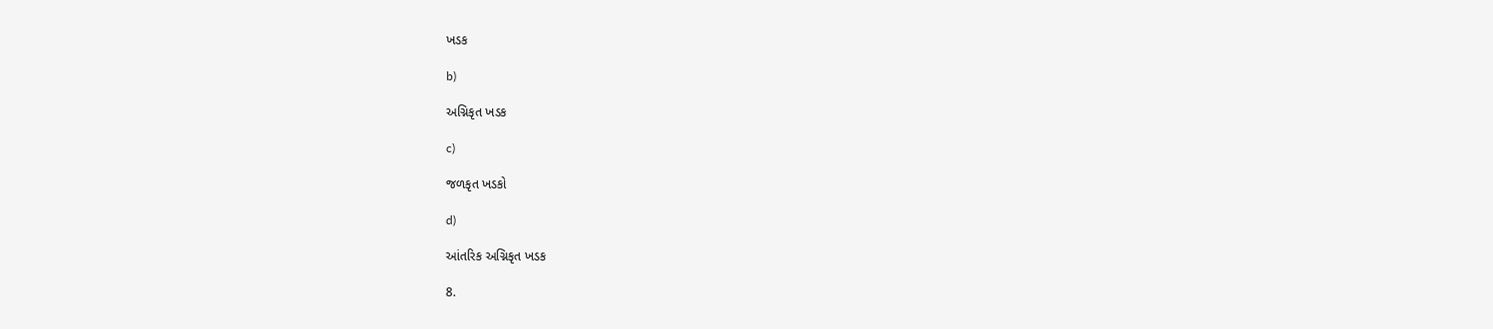ખડક

b)

અગ્નિકૃત ખડક

c)

જળકૃત ખડકો

d)

આંતરિક અગ્નિકૃત ખડક

8.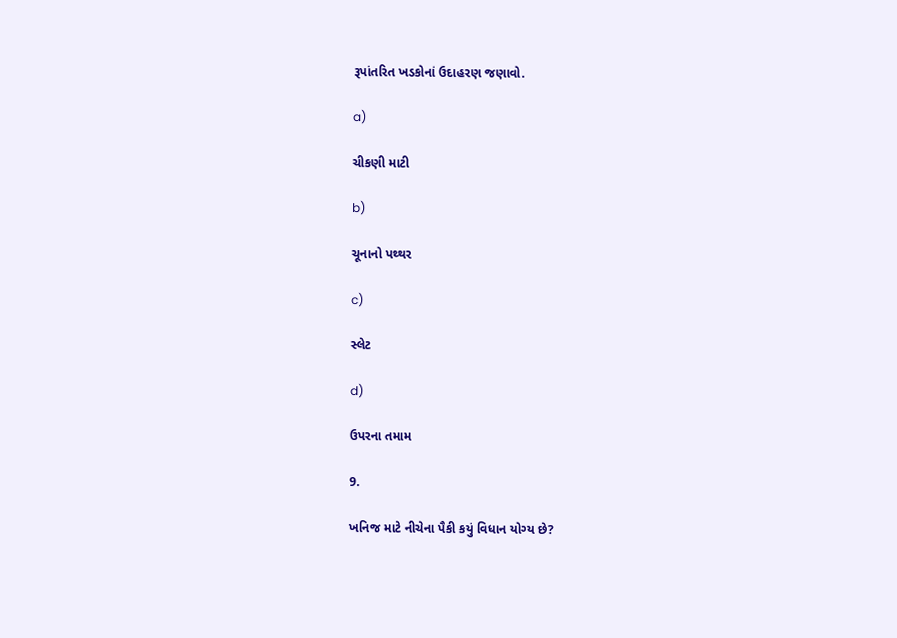રૂપાંતરિત ખડકોનાં ઉદાહરણ જણાવો.

a)

ચીકણી માટી

b)

ચૂનાનો પથ્થર

c)

સ્લેટ

d)

ઉપરના તમામ

9.

ખનિજ માટે નીચેના પૈકી કયું વિધાન યોગ્ય છે?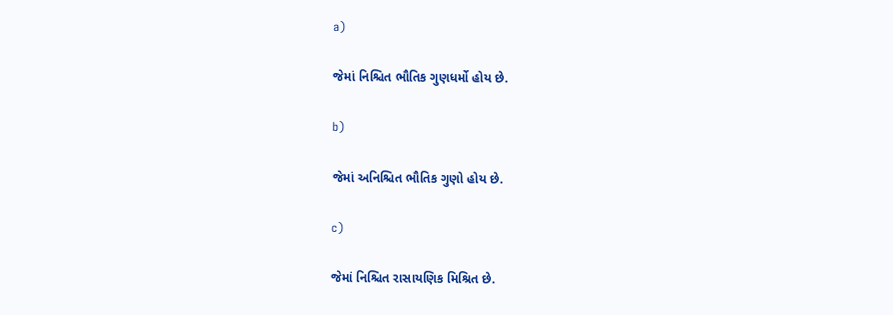a)

જેમાં નિશ્ચિત ભૌતિક ગુણધર્મો હોય છે.

b)

જેમાં અનિશ્ચિત ભૌતિક ગુણો હોય છે.

c)

જેમાં નિશ્ચિત રાસાયણિક મિશ્રિત છે.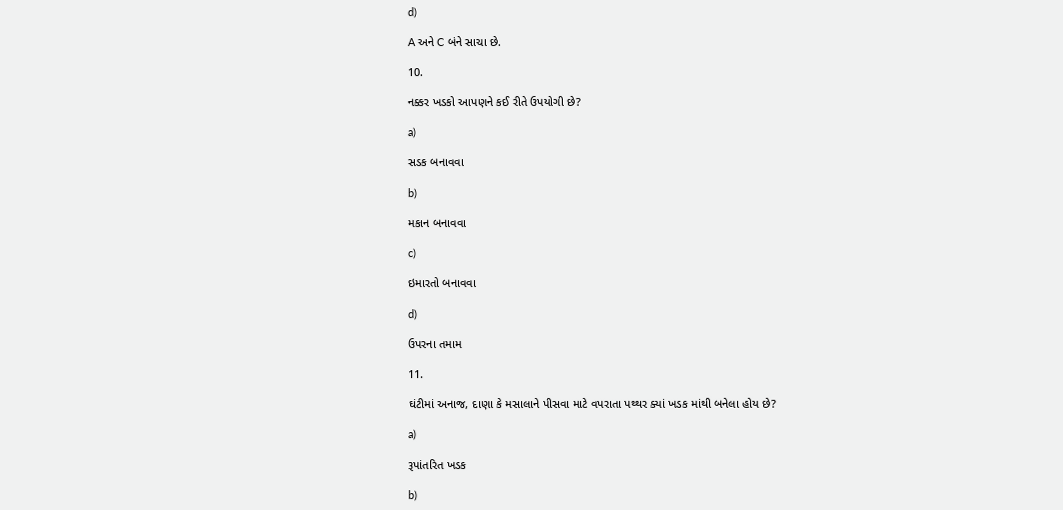d)

A અને C બંને સાચા છે.

10.

નક્કર ખડકો આપણને કઈ રીતે ઉપયોગી છે?

a)

સડક બનાવવા

b)

મકાન બનાવવા

c)

ઇમારતો બનાવવા

d)

ઉપરના તમામ

11.

ઘંટીમાં અનાજ, દાણા કે મસાલાને પીસવા માટે વપરાતા પથ્થર ક્યાં ખડક માંથી બનેલા હોય છે?

a)

રૂપાંતરિત ખડક

b)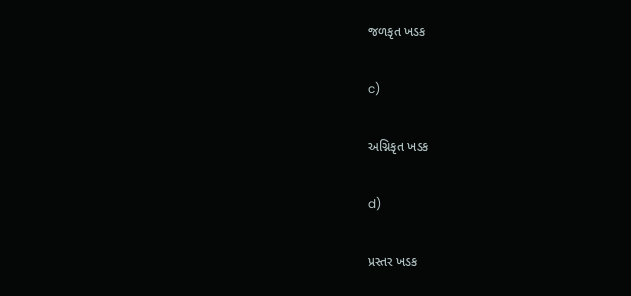જળકૃત ખડક

c)

અગ્નિકૃત ખડક

d)

પ્રસ્તર ખડક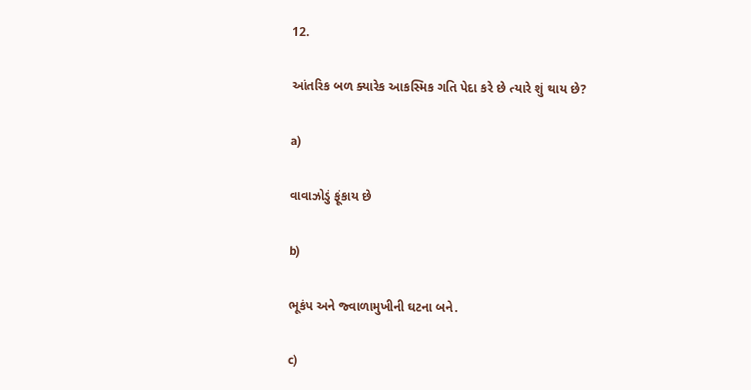12.

આંતરિક બળ ક્યારેક આકસ્મિક ગતિ પેદા કરે છે ત્યારે શું થાય છે?

a)

વાવાઝોડું ફૂંકાય છે

b)

ભૂકંપ અને જ્વાળામુખીની ઘટના બને.

c)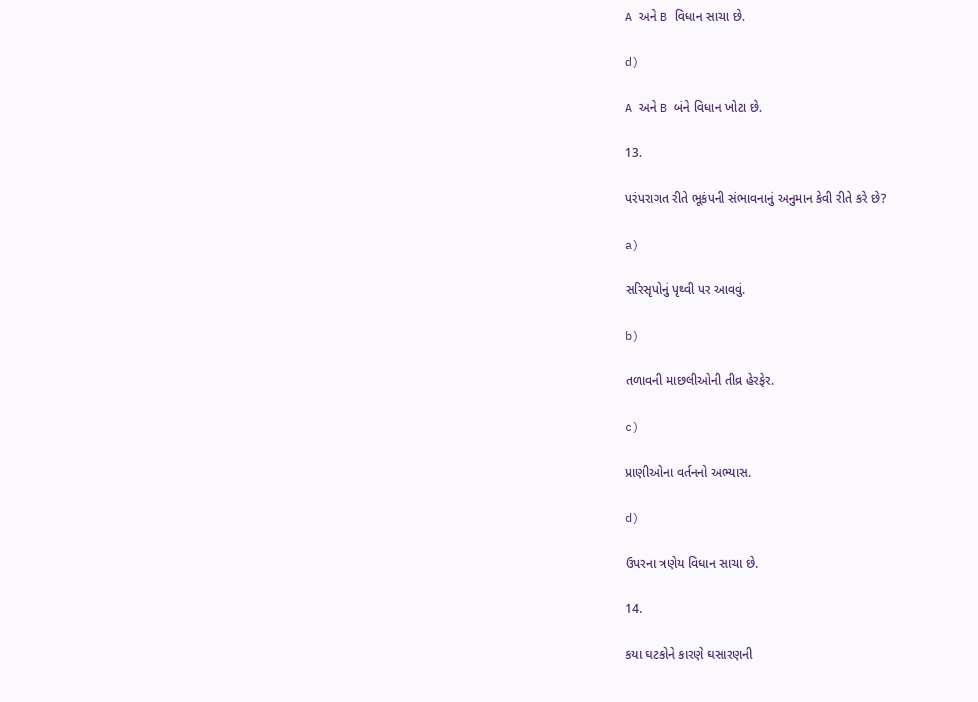A અને B વિધાન સાચા છે.

d)

A અને B બંને વિધાન ખોટા છે.

13.

પરંપરાગત રીતે ભૂકંપની સંભાવનાનું અનુમાન કેવી રીતે કરે છે?

a)

સરિસૃપોનું પૃથ્વી પર આવવું.

b)

તળાવની માછલીઓની તીવ્ર હેરફેર.

c)

પ્રાણીઓના વર્તનનો અભ્યાસ.

d)

ઉપરના ત્રણેય વિધાન સાચા છે.

14.

કયા ઘટકોને કારણે ઘસારણની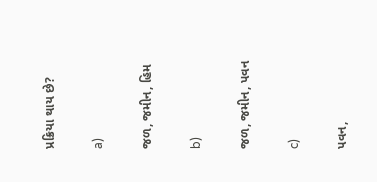પ્રક્રિયા થાય છે?

a)

જળ, જમીન, હિમ

b)

જળ, જમીન, પવન

c)

પવન,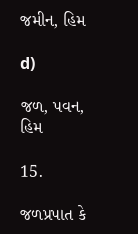જમીન, હિમ

d)

જળ, પવન, હિમ

15.

જળપ્રપાત કે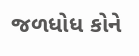જળધોધ કોને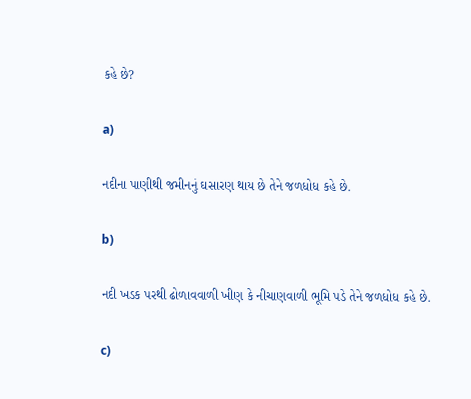કહે છે?

a)

નદીના પાણીથી જમીનનું ઘસારણ થાય છે તેને જળધોધ કહે છે.

b)

નદી ખડક પરથી ઢોળાવવાળી ખીણ કે નીચાણવાળી ભૂમિ પડે તેને જળધોધ કહે છે.

c)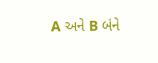A અને B બંને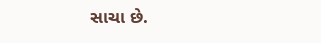સાચા છે.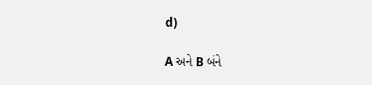d)

A અને B બંને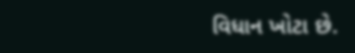વિધાન ખોટા છે.